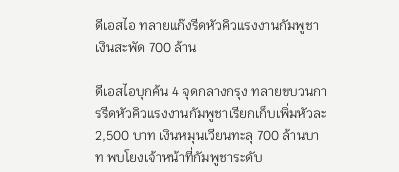ดีเอสไอ ทลายแก๊งรีดหัวคิวแรงงานกัมพูชา เงินสะพัด 700 ล้าน

ดีเอสไอบุกค้น 4 จุดกลางกรุง ทลายขบวนการรีดหัวคิวแรงงานกัมพูชาเรียกเก็บเพิ่มหัวละ 2,500 บาท เงินหมุนเวียนทะลุ 700 ล้านบาท พบโยงเจ้าหน้าที่กัมพูชาระดับ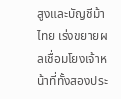สูงและบัญชีม้าไทย เร่งขยายผลเชื่อมโยงเจ้าหน้าที่ทั้งสองประ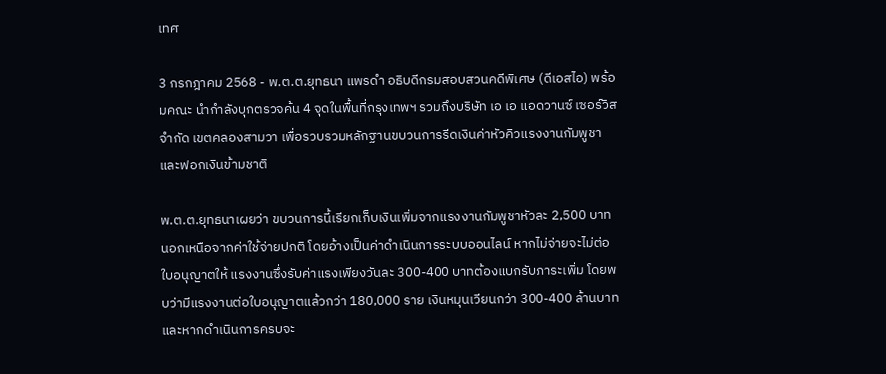เทศ

3 กรกฎาคม 2568 - พ.ต.ต.ยุทธนา แพรดำ อธิบดีกรมสอบสวนคดีพิเศษ (ดีเอสไอ) พร้อมคณะ นำกำลังบุกตรวจค้น 4 จุดในพื้นที่กรุงเทพฯ รวมถึงบริษัท เอ เอ แอดวานซ์ เซอร์วิส จำกัด เขตคลองสามวา เพื่อรวบรวมหลักฐานขบวนการรีดเงินค่าหัวคิวแรงงานกัมพูชาและฟอกเงินข้ามชาติ

พ.ต.ต.ยุทธนาเผยว่า ขบวนการนี้เรียกเก็บเงินเพิ่มจากแรงงานกัมพูชาหัวละ 2,500 บาท นอกเหนือจากค่าใช้จ่ายปกติ โดยอ้างเป็นค่าดำเนินการระบบออนไลน์ หากไม่จ่ายจะไม่ต่อใบอนุญาตให้ แรงงานซึ่งรับค่าแรงเพียงวันละ 300-400 บาทต้องแบกรับภาระเพิ่ม โดยพบว่ามีแรงงานต่อใบอนุญาตแล้วกว่า 180,000 ราย เงินหมุนเวียนกว่า 300-400 ล้านบาท และหากดำเนินการครบจะ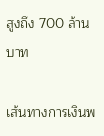สูงถึง 700 ล้านบาท

เส้นทางการเงินพ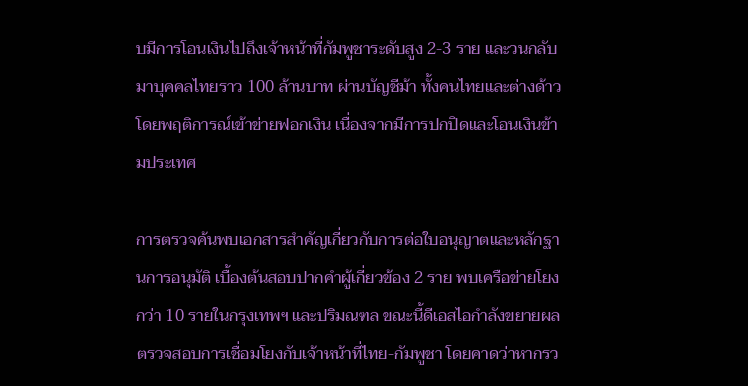บมีการโอนเงินไปถึงเจ้าหน้าที่กัมพูชาระดับสูง 2-3 ราย และวนกลับมาบุคคลไทยราว 100 ล้านบาท ผ่านบัญชีม้า ทั้งคนไทยและต่างด้าว โดยพฤติการณ์เข้าข่ายฟอกเงิน เนื่องจากมีการปกปิดและโอนเงินข้ามประเทศ

การตรวจค้นพบเอกสารสำคัญเกี่ยวกับการต่อใบอนุญาตและหลักฐานการอนุมัติ เบื้องต้นสอบปากคำผู้เกี่ยวข้อง 2 ราย พบเครือข่ายโยงกว่า 10 รายในกรุงเทพฯ และปริมณฑล ขณะนี้ดีเอสไอกำลังขยายผลตรวจสอบการเชื่อมโยงกับเจ้าหน้าที่ไทย-กัมพูชา โดยคาดว่าหากรว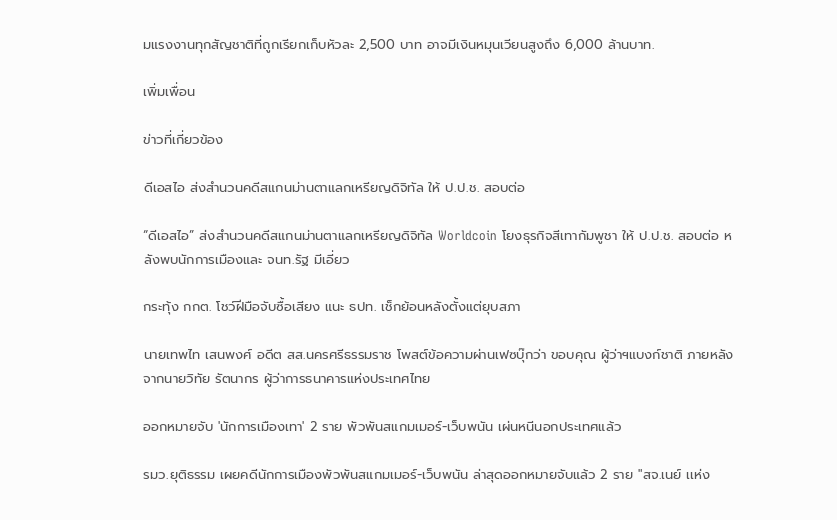มแรงงานทุกสัญชาติที่ถูกเรียกเก็บหัวละ 2,500 บาท อาจมีเงินหมุนเวียนสูงถึง 6,000 ล้านบาท.

เพิ่มเพื่อน

ข่าวที่เกี่ยวข้อง

ดีเอสไอ ส่งสำนวนคดีสแกนม่านตาแลกเหรียญดิจิทัล ให้ ป.ป.ช. สอบต่อ

“ดีเอสไอ” ส่งสำนวนคดีสแกนม่านตาแลกเหรียญดิจิทัล Worldcoin โยงธุรกิจสีเทากัมพูชา ให้ ป.ป.ช. สอบต่อ หลังพบนักการเมืองและ จนท.รัฐ มีเอี่ยว

กระทุ้ง กกต. โชว์ฝีมือจับซื้อเสียง แนะ ธปท. เช็กย้อนหลังตั้งแต่ยุบสภา

นายเทพไท เสนพงศ์ อดีต สส.นครศรีธรรมราช โพสต์ข้อความผ่านเฟซบุ๊กว่า ขอบคุณ ผู้ว่าฯแบงก์ชาติ ภายหลังจากนายวิทัย รัตนากร ผู้ว่าการธนาคารแห่งประเทศไทย

ออกหมายจับ 'นักการเมืองเทา' 2 ราย พัวพันสแกมเมอร์-เว็บพนัน เผ่นหนีนอกประเทศแล้ว

รมว.ยุติธรรม เผยคดีนักการเมืองพัวพันสแกมเมอร์-เว็บพนัน ล่าสุดออกหมายจับแล้ว 2 ราย "สจ.เนย์ เเห่ง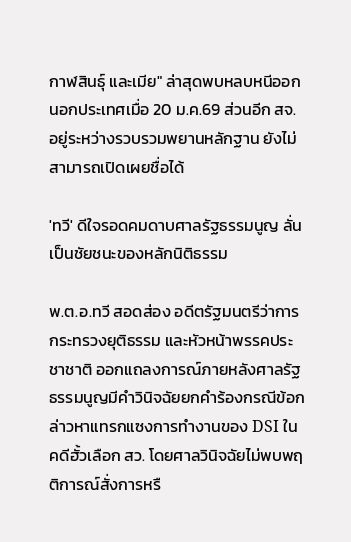กาฬสินธุ์ และเมีย" ล่าสุดพบหลบหนีออกนอกประเทศเมื่อ 20 ม.ค.69 ส่วนอีก สจ. อยู่ระหว่างรวบรวมพยานหลักฐาน ยังไม่สามารถเปิดเผยชื่อได้

'ทวี' ดีใจรอดคมดาบศาลรัฐธรรมนูญ ลั่นเป็นชัยชนะของหลักนิติธรรม

พ.ต.อ.ทวี สอดส่อง อดีตรัฐมนตรีว่าการกระทรวงยุติธรรม และหัวหน้าพรรคประชาชาติ ออกแถลงการณ์ภายหลังศาลรัฐธรรมนูญมีคำวินิจฉัยยกคำร้องกรณีข้อกล่าวหาแทรกแซงการทำงานของ DSI ในคดีฮั้วเลือก สว. โดยศาลวินิจฉัยไม่พบพฤติการณ์สั่งการหรื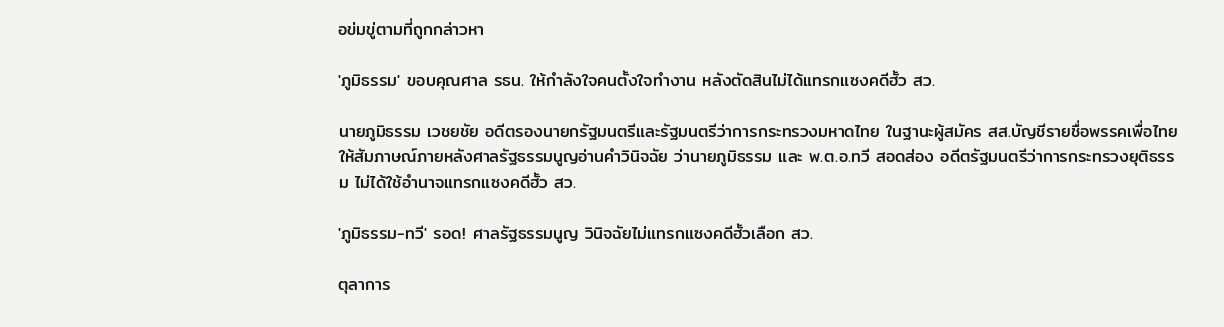อข่มขู่ตามที่ถูกกล่าวหา

'ภูมิธรรม' ขอบคุณศาล รธน. ให้กำลังใจคนตั้งใจทำงาน หลังตัดสินไม่ได้แทรกแซงคดีฮั้ว สว.

นายภูมิธรรม เวชยชัย อดีตรองนายกรัฐมนตรีและรัฐมนตรีว่าการกระทรวงมหาดไทย ในฐานะผู้สมัคร สส.บัญชีรายชื่อพรรคเพื่อไทย ให้สัมภาษณ์ภายหลังศาลรัฐธรรมนูญอ่านคำวินิจฉัย ว่านายภูมิธรรม และ พ.ต.อ.ทวี สอดส่อง อดีตรัฐมนตรีว่าการกระทรวงยุติธรรม ไม่ได้ใช้อำนาจแทรกแซงคดีฮั้ว สว.

'ภูมิธรรม-ทวี' รอด! ศาลรัฐธรรมนูญ วินิจฉัยไม่แทรกแซงคดีฮั้วเลือก สว.

ตุลาการ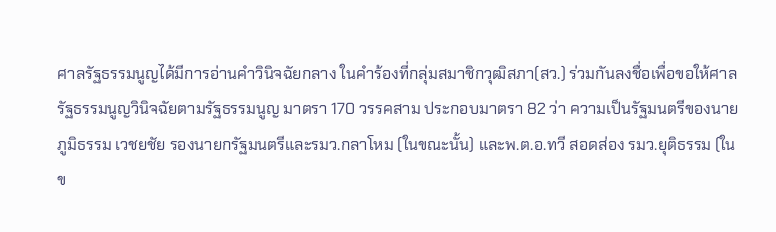ศาลรัฐธรรมนูญได้มีการอ่านคำวินิจฉัยกลาง ในคำร้องที่กลุ่มสมาชิกวุฒิสภา(สว.) ร่วมกันลงชื่อเพื่อขอให้ศาลรัฐธรรมนูญวินิจฉัยตามรัฐธรรมนูญ มาตรา 170 วรรคสาม ประกอบมาตรา 82 ว่า ความเป็นรัฐมนตรีของนายภูมิธรรม เวชยชัย รองนายกรัฐมนตรีและรมว.กลาโหม (ในขณะนั้น) และพ.ต.อ.ทวี สอดส่อง รมว.ยุติธรรม (ในข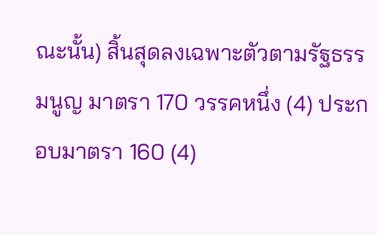ณะนั้น) สิ้นสุดลงเฉพาะตัวตามรัฐธรรมนูญ มาตรา 170 วรรคหนึ่ง (4) ประกอบมาตรา 160 (4)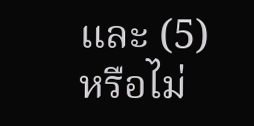และ (5) หรือไม่